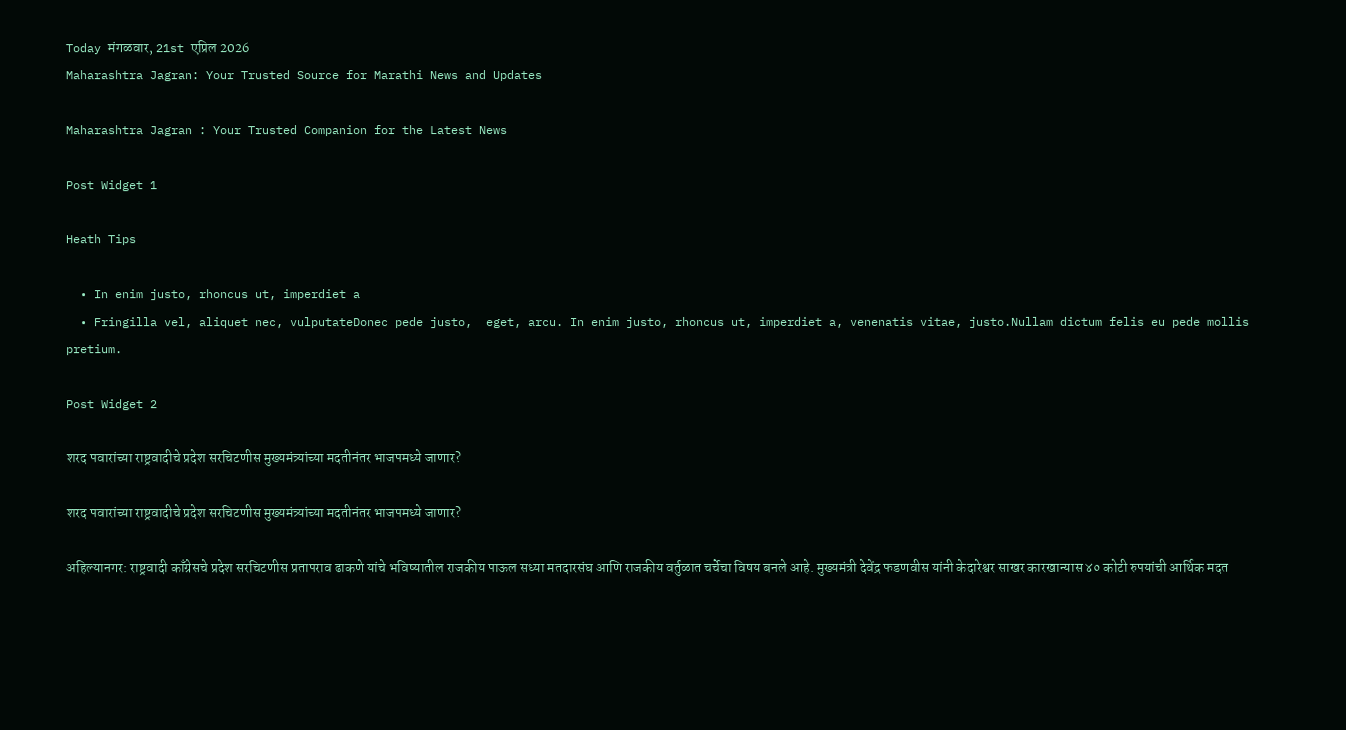Today मंगळवार, 21st एप्रिल 2026
Maharashtra Jagran: Your Trusted Source for Marathi News and Updates

Maharashtra Jagran : Your Trusted Companion for the Latest News

Post Widget 1

Heath Tips

  • In enim justo, rhoncus ut, imperdiet a
  • Fringilla vel, aliquet nec, vulputateDonec pede justo,  eget, arcu. In enim justo, rhoncus ut, imperdiet a, venenatis vitae, justo.Nullam dictum felis eu pede mollis pretium.

Post Widget 2

शरद पवारांच्या राष्ट्रवादीचे प्रदेश सरचिटणीस मुख्यमंत्र्यांच्या मदतीनंतर भाजपमध्ये जाणार?

शरद पवारांच्या राष्ट्रवादीचे प्रदेश सरचिटणीस मुख्यमंत्र्यांच्या मदतीनंतर भाजपमध्ये जाणार?

अहिल्यानगर: राष्ट्रवादी काँग्रेसचे प्रदेश सरचिटणीस प्रतापराव ढाकणे यांचे भविष्यातील राजकीय पाऊल सध्या मतदारसंघ आणि राजकीय वर्तुळात चर्चेचा विषय बनले आहे. मुख्यमंत्री देवेंद्र फडणवीस यांनी केदारेश्वर साखर कारखान्यास ४० कोटी रुपयांची आर्थिक मदत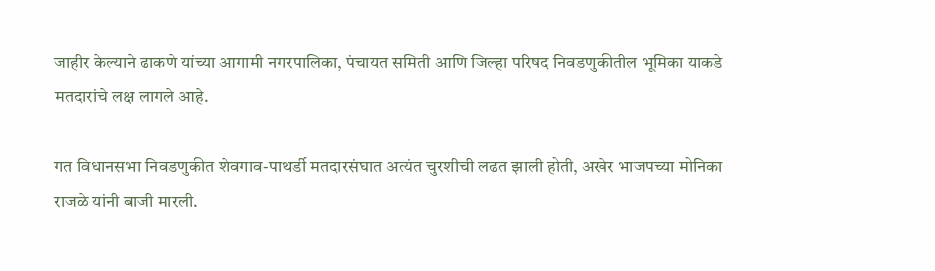जाहीर केल्याने ढाकणे यांच्या आगामी नगरपालिका, पंचायत समिती आणि जिल्हा परिषद निवडणुकीतील भूमिका याकडे मतदारांचे लक्ष लागले आहे.

गत विधानसभा निवडणुकीत शेवगाव-पाथर्डी मतदारसंघात अत्यंत चुरशीची लढत झाली होती, अखेर भाजपच्या मोनिका राजळे यांनी बाजी मारली.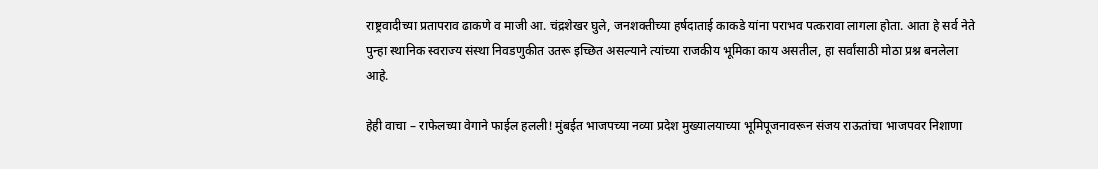राष्ट्रवादीच्या प्रतापराव ढाकणे व माजी आ. चंद्रशेखर घुले, जनशक्तीच्या हर्षदाताई काकडे यांना पराभव पत्करावा लागला होता. आता हे सर्व नेते पुन्हा स्थानिक स्वराज्य संस्था निवडणुकीत उतरू इच्छित असल्याने त्यांच्या राजकीय भूमिका काय असतील, हा सर्वांसाठी मोठा प्रश्न बनलेला आहे.

हेही वाचा – राफेलच्या वेगाने फाईल हलली! मुंबईत भाजपच्या नव्या प्रदेश मुख्यालयाच्या भूमिपूजनावरून संजय राऊतांचा भाजपवर निशाणा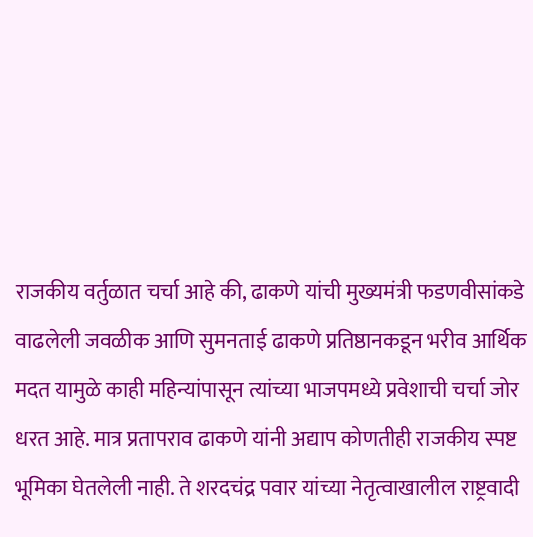राजकीय वर्तुळात चर्चा आहे की, ढाकणे यांची मुख्यमंत्री फडणवीसांकडे वाढलेली जवळीक आणि सुमनताई ढाकणे प्रतिष्ठानकडून भरीव आर्थिक मदत यामुळे काही महिन्यांपासून त्यांच्या भाजपमध्ये प्रवेशाची चर्चा जोर धरत आहे. मात्र प्रतापराव ढाकणे यांनी अद्याप कोणतीही राजकीय स्पष्ट भूमिका घेतलेली नाही. ते शरदचंद्र पवार यांच्या नेतृत्वाखालील राष्ट्रवादी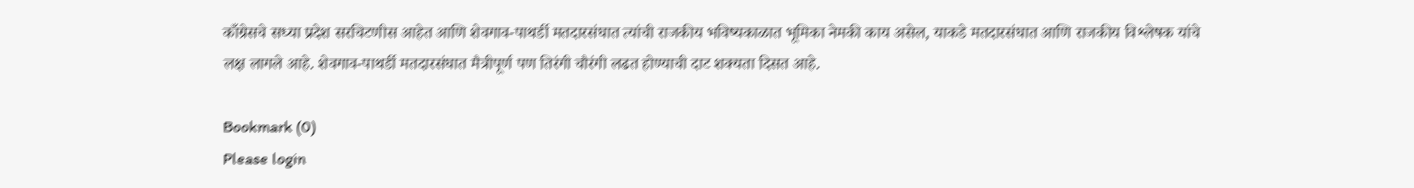काँग्रेसचे सध्या प्रदेश सरचिटणीस आहेत आणि शेवगाव-पाथर्डी मतदारसंघात त्यांची राजकीय भविष्यकाळात भूमिका नेमकी काय असेल, याकडे मतदारसंघात आणि राजकीय विश्लेषक यांचे लक्ष लागले आहे. शेवगाव-पाथर्डी मतदारसंघात मैत्रीपूर्ण पण तिरंगी चौरंगी लढत होण्याची दाट शक्यता दिसत आहे.

Bookmark (0)
Please login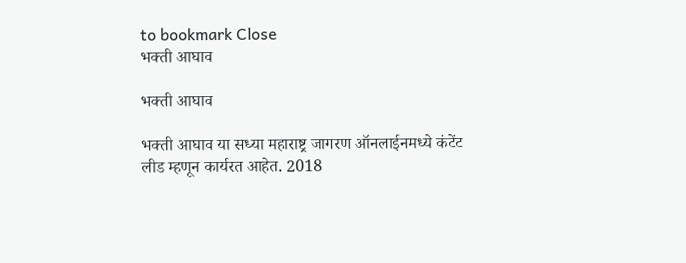to bookmark Close
भक्ती आघाव

भक्ती आघाव

भक्ती आघाव या सध्या महाराष्ट्र जागरण ऑनलाईनमध्ये कंटेंट लीड म्हणून कार्यरत आहेत. 2018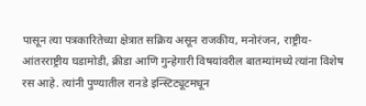पासून त्या पत्रकारितेच्या क्षेत्रात सक्रिय असून राजकीय, मनोरंजन, राष्ट्रीय-आंतरराष्ट्रीय घडामोडी, क्रीडा आणि गुन्हेगारी विषयांवरील बातम्यांमध्ये त्यांना विशेष रस आहे. त्यांनी पुण्यातील रानडे इन्स्टिट्यूटमधून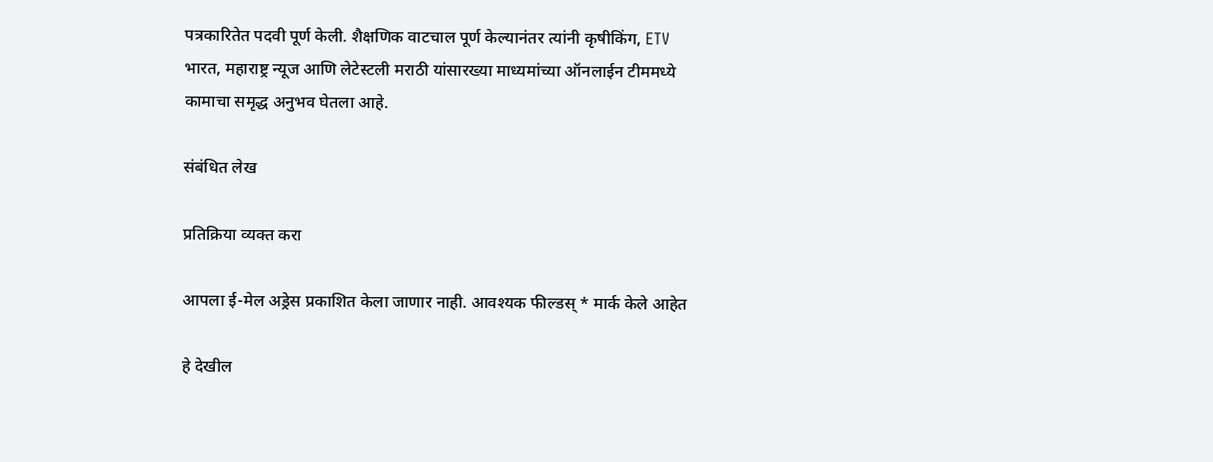पत्रकारितेत पदवी पूर्ण केली. शैक्षणिक वाटचाल पूर्ण केल्यानंतर त्यांनी कृषीकिंग, ETV भारत, महाराष्ट्र न्यूज आणि लेटेस्टली मराठी यांसारख्या माध्यमांच्या ऑनलाईन टीममध्ये कामाचा समृद्ध अनुभव घेतला आहे.

संबंधित लेख

प्रतिक्रिया व्यक्त करा

आपला ई-मेल अड्रेस प्रकाशित केला जाणार नाही. आवश्यक फील्डस् * मार्क केले आहेत

हे देखील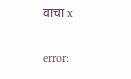वाचा x

error: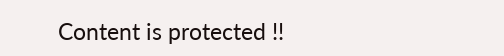Content is protected !!